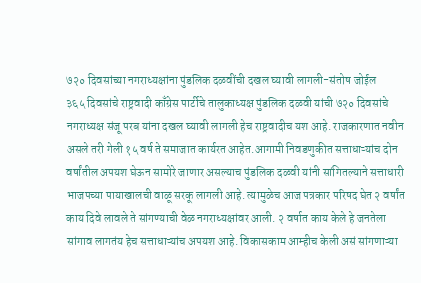७२० दिवसांच्या नगराध्यक्षांना पुंडलिक दळवींची दखल घ्यावी लागली-संतोष जोईल
३६५ दिवसांचे राष्ट्रवादी काँग्रेस पार्टीचे तालुकाध्यक्ष पुंडलिक दळवी यांची ७२० दिवसांचे नगराध्यक्ष संजू परब यांना दखल घ्यावी लागली हेच राष्ट्रवादीच यश आहे. राजकारणात नवीन असले तरी गेली १५ वर्ष ते समाजात कार्यरत आहेत.आगामी निवडणुकीत सत्ताधाऱ्यांच दोन वर्षांतील अपयश घेऊन सामोरे जाणार असल्याच पुंडलिक दळवी यांनी सांगितल्याने सत्ताधारी भाजपच्या पायाखालची वाळू सरकू लागली आहे. त्यामुळेच आज पत्रकार परिषद घेत २ वर्षांत काय दिवे लावले ते सांगण्याची वेळ नगराध्यक्षांवर आली. २ वर्षात काय केले हे जनतेला सांगाव लागतंय हेच सत्ताधाऱ्यांच अपयश आहे. विकासकाम आम्हीच केली असं सांगणाऱ्या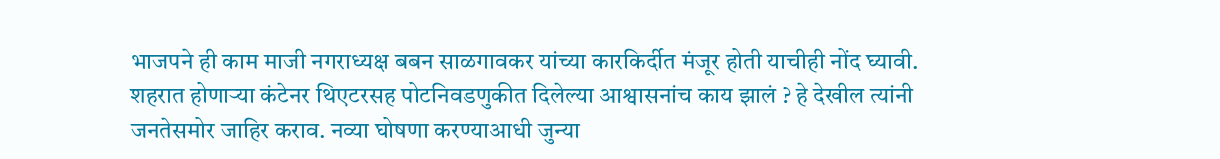भाजपने ही काम माजी नगराध्यक्ष बबन साळगावकर यांच्या कारकिर्दीत मंजूर होती याचीही नोंद घ्यावी. शहरात होणाऱ्या कंटेनर थिएटरसह पोटनिवडणुकीत दिलेल्या आश्वासनांच काय झालं ? हे देखील त्यांनी जनतेसमोर जाहिर कराव. नव्या घोषणा करण्याआधी जुन्या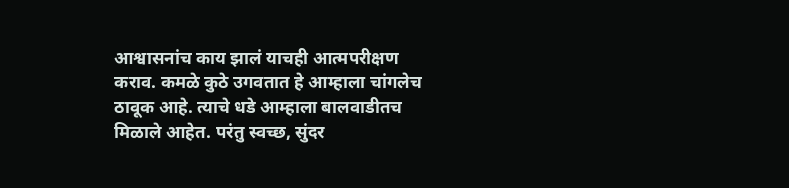आश्वासनांच काय झालं याचही आत्मपरीक्षण कराव. कमळे कुठे उगवतात हे आम्हाला चांगलेच ठावूक आहे. त्याचे धडे आम्हाला बालवाडीतच मिळाले आहेत. परंतु स्वच्छ, सुंदर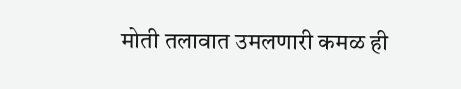मोती तलावात उमलणारी कमळ ही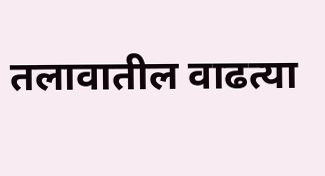तलावातील वाढत्या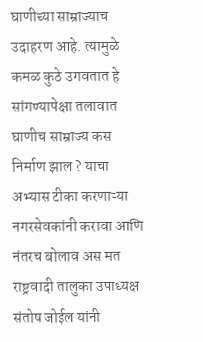घाणीच्या साम्राज्याच उदाहरण आहे. त्यामुळे कमळ कुठे उगवतात हे सांगण्यापेक्षा तलावात घाणीच साम्राज्य कस निर्माण झाल ? याचा अभ्यास टीका करणाऱ्या नगरसेवकांनी करावा आणि नंतरच बोलाव अस मत राष्ट्रवादी तालुका उपाध्यक्ष संतोष जोईल यांनी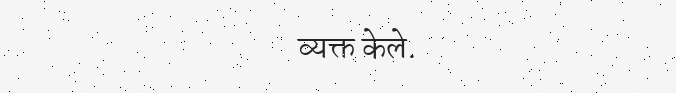व्यक्त केले.